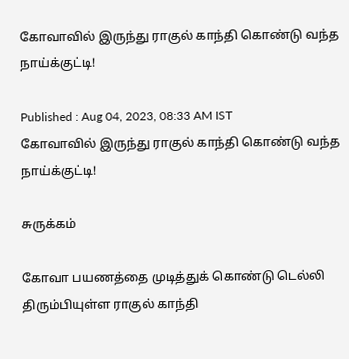கோவாவில் இருந்து ராகுல் காந்தி கொண்டு வந்த நாய்க்குட்டி!

Published : Aug 04, 2023, 08:33 AM IST
கோவாவில் இருந்து ராகுல் காந்தி கொண்டு வந்த நாய்க்குட்டி!

சுருக்கம்

கோவா பயணத்தை முடித்துக் கொண்டு டெல்லி திரும்பியுள்ள ராகுல் காந்தி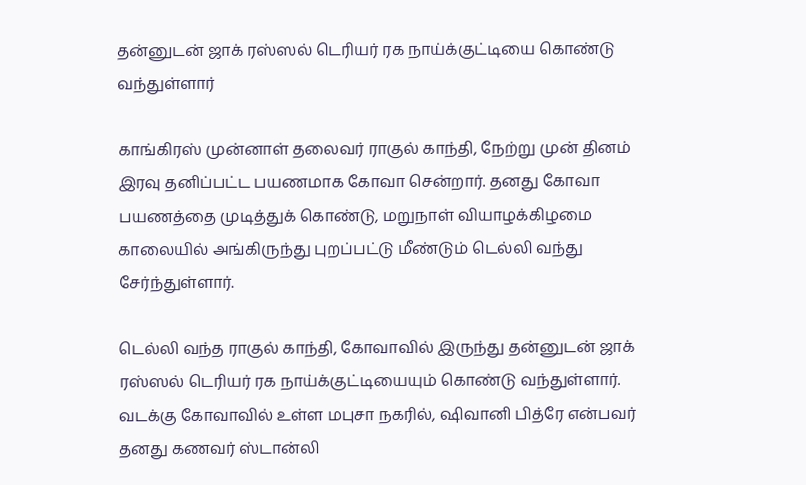தன்னுடன் ஜாக் ரஸ்ஸல் டெரியர் ரக நாய்க்குட்டியை கொண்டு வந்துள்ளார்

காங்கிரஸ் முன்னாள் தலைவர் ராகுல் காந்தி, நேற்று முன் தினம் இரவு தனிப்பட்ட பயணமாக கோவா சென்றார். தனது கோவா பயணத்தை முடித்துக் கொண்டு, மறுநாள் வியாழக்கிழமை காலையில் அங்கிருந்து புறப்பட்டு மீண்டும் டெல்லி வந்து சேர்ந்துள்ளார்.

டெல்லி வந்த ராகுல் காந்தி, கோவாவில் இருந்து தன்னுடன் ஜாக் ரஸ்ஸல் டெரியர் ரக நாய்க்குட்டியையும் கொண்டு வந்துள்ளார். வடக்கு கோவாவில் உள்ள மபுசா நகரில், ஷிவானி பித்ரே என்பவர் தனது கணவர் ஸ்டான்லி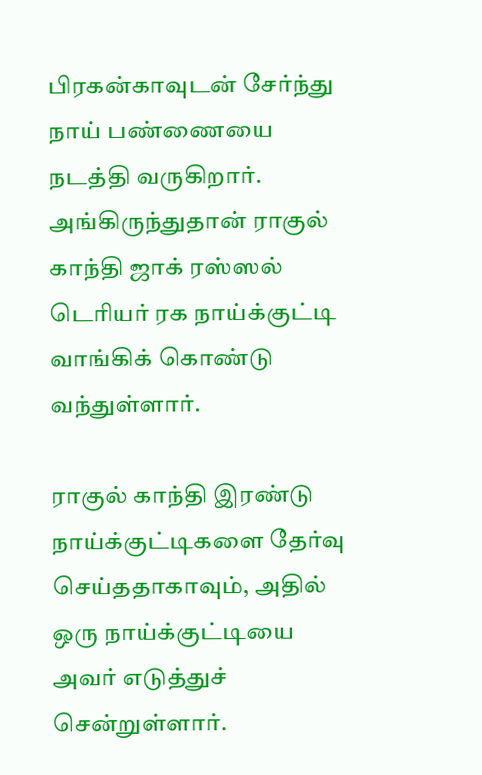பிரகன்காவுடன் சேர்ந்து நாய் பண்ணையை நடத்தி வருகிறார். அங்கிருந்துதான் ராகுல் காந்தி ஜாக் ரஸ்ஸல் டெரியர் ரக நாய்க்குட்டி வாங்கிக் கொண்டு வந்துள்ளார்.

ராகுல் காந்தி இரண்டு நாய்க்குட்டிகளை தேர்வு செய்ததாகாவும், அதில் ஒரு நாய்க்குட்டியை அவர் எடுத்துச் சென்றுள்ளார்.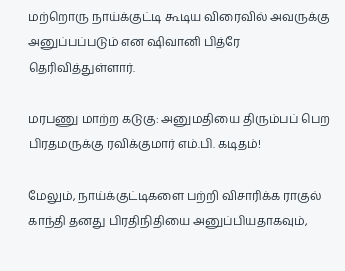மற்றொரு நாய்க்குட்டி கூடிய விரைவில் அவருக்கு அனுப்பப்படும் என ஷிவானி பித்ரே தெரிவித்துள்ளார்.

மரபணு மாற்ற கடுகு: அனுமதியை திரும்பப் பெற பிரதமருக்கு ரவிக்குமார் எம்.பி. கடிதம்!

மேலும், நாய்க்குட்டிகளை பற்றி விசாரிக்க ராகுல் காந்தி தனது பிரதிநிதியை அனுப்பியதாகவும்,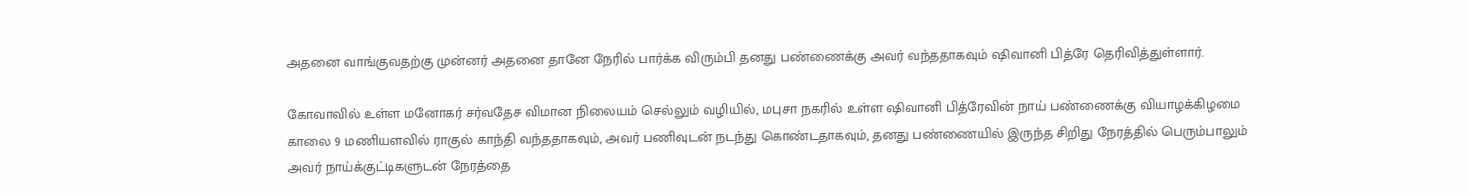அதனை வாங்குவதற்கு முன்னர் அதனை தானே நேரில் பார்க்க விரும்பி தனது பண்ணைக்கு அவர் வந்ததாகவும் ஷிவானி பித்ரே தெரிவித்துள்ளார்.

கோவாவில் உள்ள மனோகர் சர்வதேச விமான நிலையம் செல்லும் வழியில், மபுசா நகரில் உள்ள ஷிவானி பித்ரேவின் நாய் பண்ணைக்கு வியாழக்கிழமை காலை 9 மணியளவில் ராகுல் காந்தி வந்ததாகவும், அவர் பணிவுடன் நடந்து கொண்டதாகவும், தனது பண்ணையில் இருந்த சிறிது நேரத்தில் பெரும்பாலும் அவர் நாய்க்குட்டிகளுடன் நேரத்தை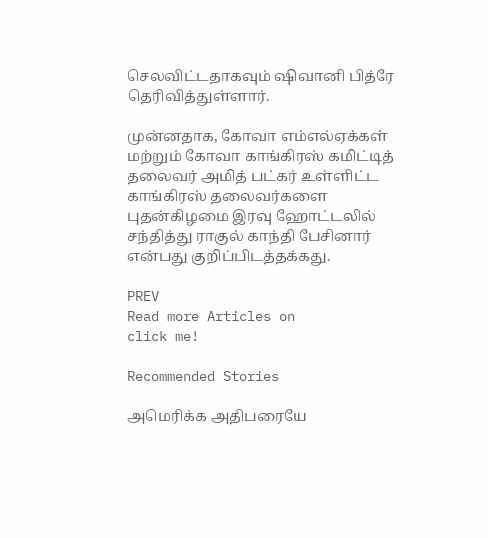செலவிட்டதாகவும் ஷிவானி பித்ரே தெரிவித்துள்ளார்.

முன்னதாக, கோவா எம்எல்ஏக்கள் மற்றும் கோவா காங்கிரஸ் கமிட்டித் தலைவர் அமித் பட்கர் உள்ளிட்ட காங்கிரஸ் தலைவர்களை புதன்கிழமை இரவு ஹோட்டலில் சந்தித்து ராகுல் காந்தி பேசினார் என்பது குறிப்பிடத்தக்கது.

PREV
Read more Articles on
click me!

Recommended Stories

அமெரிக்க அதிபரையே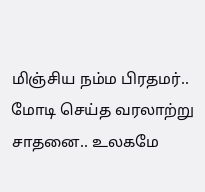மிஞ்சிய நம்ம பிரதமர்.. மோடி செய்த வரலாற்று சாதனை.. உலகமே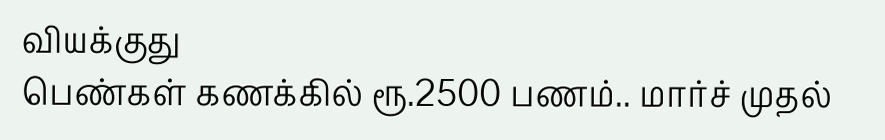வியக்குது
பெண்கள் கணக்கில் ரூ.2500 பணம்.. மார்ச் முதல்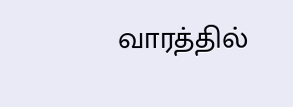வாரத்தில்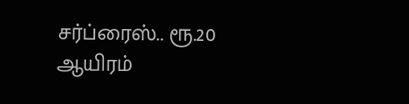சர்ப்ரைஸ்.. ரூ.20 ஆயிரம்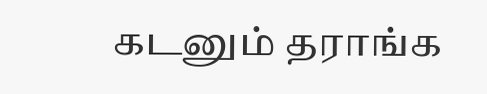கடனும் தராங்க